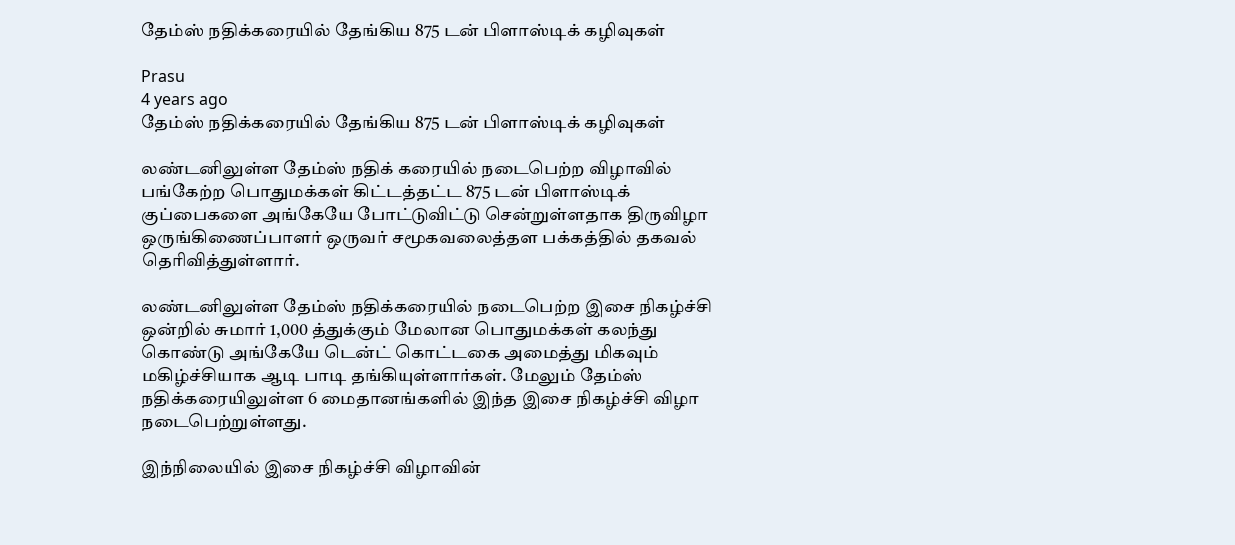தேம்ஸ் நதிக்கரையில் தேங்கிய 875 டன் பிளாஸ்டிக் கழிவுகள்

Prasu
4 years ago
தேம்ஸ் நதிக்கரையில் தேங்கிய 875 டன் பிளாஸ்டிக் கழிவுகள்

லண்டனிலுள்ள தேம்ஸ் நதிக் கரையில் நடைபெற்ற விழாவில் பங்கேற்ற பொதுமக்கள் கிட்டத்தட்ட 875 டன் பிளாஸ்டிக் குப்பைகளை அங்கேயே போட்டுவிட்டு சென்றுள்ளதாக திருவிழா ஒருங்கிணைப்பாளர் ஒருவர் சமூகவலைத்தள பக்கத்தில் தகவல் தெரிவித்துள்ளார்.

லண்டனிலுள்ள தேம்ஸ் நதிக்கரையில் நடைபெற்ற இசை நிகழ்ச்சி ஒன்றில் சுமார் 1,000 த்துக்கும் மேலான பொதுமக்கள் கலந்து கொண்டு அங்கேயே டென்ட் கொட்டகை அமைத்து மிகவும் மகிழ்ச்சியாக ஆடி பாடி தங்கியுள்ளார்கள். மேலும் தேம்ஸ் நதிக்கரையிலுள்ள 6 மைதானங்களில் இந்த இசை நிகழ்ச்சி விழா நடைபெற்றுள்ளது.

இந்நிலையில் இசை நிகழ்ச்சி விழாவின்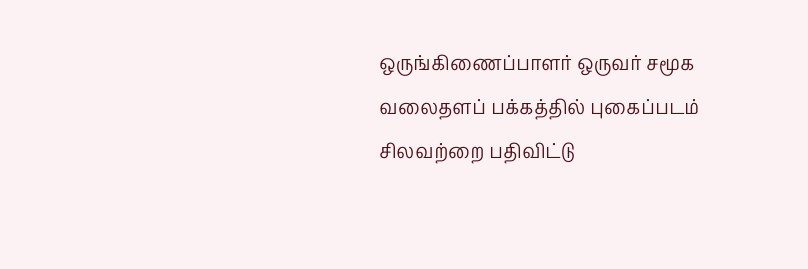ஒருங்கிணைப்பாளர் ஒருவர் சமூக வலைதளப் பக்கத்தில் புகைப்படம் சிலவற்றை பதிவிட்டு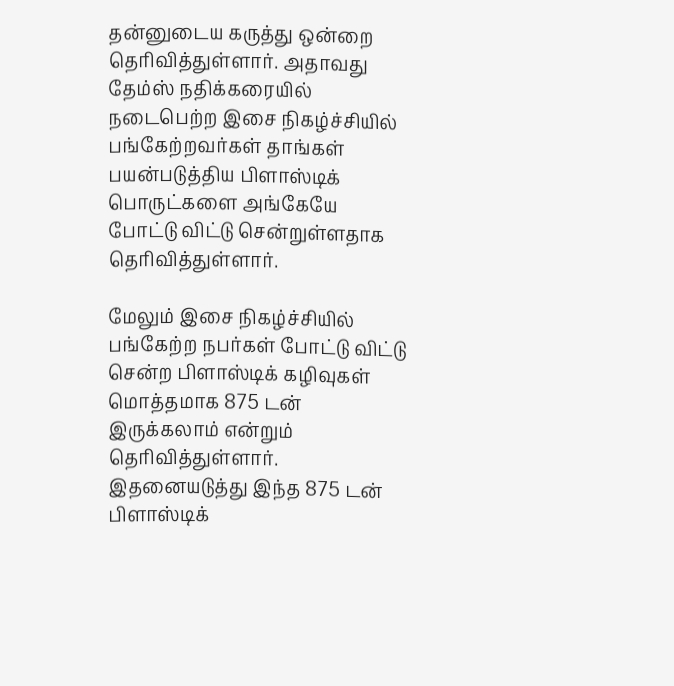தன்னுடைய கருத்து ஒன்றை தெரிவித்துள்ளார். அதாவது தேம்ஸ் நதிக்கரையில் நடைபெற்ற இசை நிகழ்ச்சியில் பங்கேற்றவர்கள் தாங்கள் பயன்படுத்திய பிளாஸ்டிக் பொருட்களை அங்கேயே போட்டு விட்டு சென்றுள்ளதாக தெரிவித்துள்ளார்.

மேலும் இசை நிகழ்ச்சியில் பங்கேற்ற நபர்கள் போட்டு விட்டு சென்ற பிளாஸ்டிக் கழிவுகள் மொத்தமாக 875 டன் இருக்கலாம் என்றும் தெரிவித்துள்ளார். இதனையடுத்து இந்த 875 டன் பிளாஸ்டிக்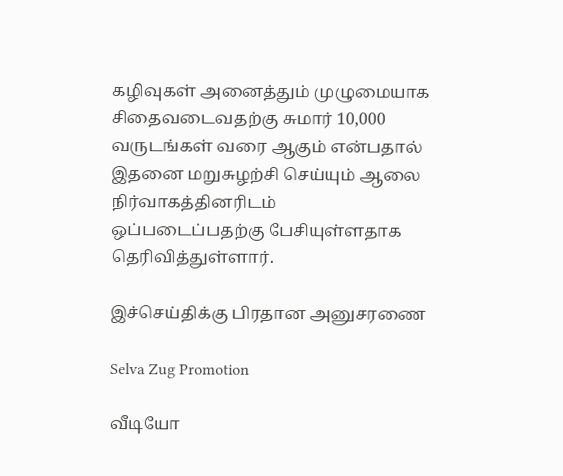கழிவுகள் அனைத்தும் முழுமையாக சிதைவடைவதற்கு சுமார் 10,000 வருடங்கள் வரை ஆகும் என்பதால் இதனை மறுசுழற்சி செய்யும் ஆலை நிர்வாகத்தினரிடம் ஒப்படைப்பதற்கு பேசியுள்ளதாக தெரிவித்துள்ளார்.

இச்செய்திக்கு பிரதான அனுசரணை

Selva Zug Promotion

வீடியோ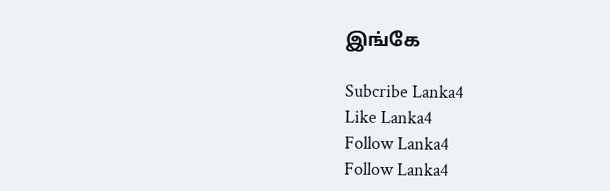இங்கே

Subcribe Lanka4
Like Lanka4
Follow Lanka4
Follow Lanka4